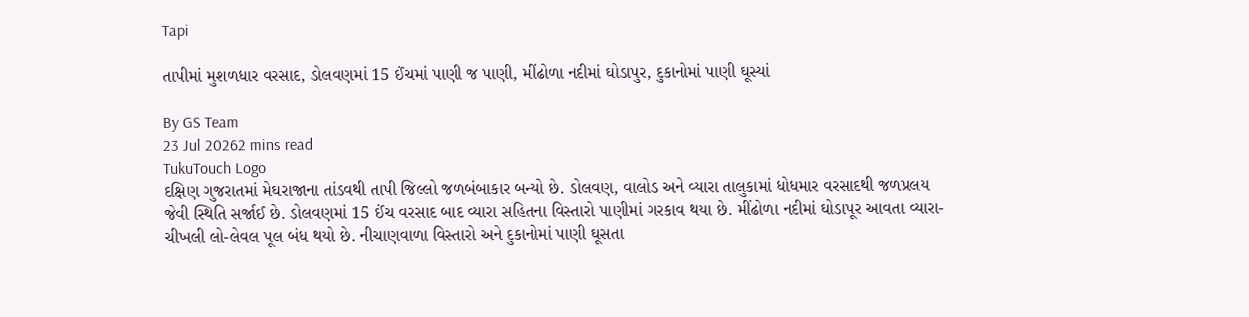Tapi

તાપીમાં મુશળધાર વરસાદ, ડોલવણમાં 15 ઈંચમાં પાણી જ પાણી, મીંઢોળા નદીમાં ઘોડાપુર, દુકાનોમાં પાણી ઘૂસ્યાં

By GS Team
23 Jul 20262 mins read
TukuTouch Logo
દક્ષિણ ગુજરાતમાં મેઘરાજાના તાંડવથી તાપી જિલ્લો જળબંબાકાર બન્યો છે. ડોલવણ, વાલોડ અને વ્યારા તાલુકામાં ધોધમાર વરસાદથી જળપ્રલય જેવી સ્થિતિ સર્જાઈ છે. ડોલવણમાં 15 ઈંચ વરસાદ બાદ વ્યારા સહિતના વિસ્તારો પાણીમાં ગરકાવ થયા છે. મીંઢોળા નદીમાં ઘોડાપૂર આવતા વ્યારા-ચીખલી લો-લેવલ પૂલ બંધ થયો છે. નીચાણવાળા વિસ્તારો અને દુકાનોમાં પાણી ઘૂસતા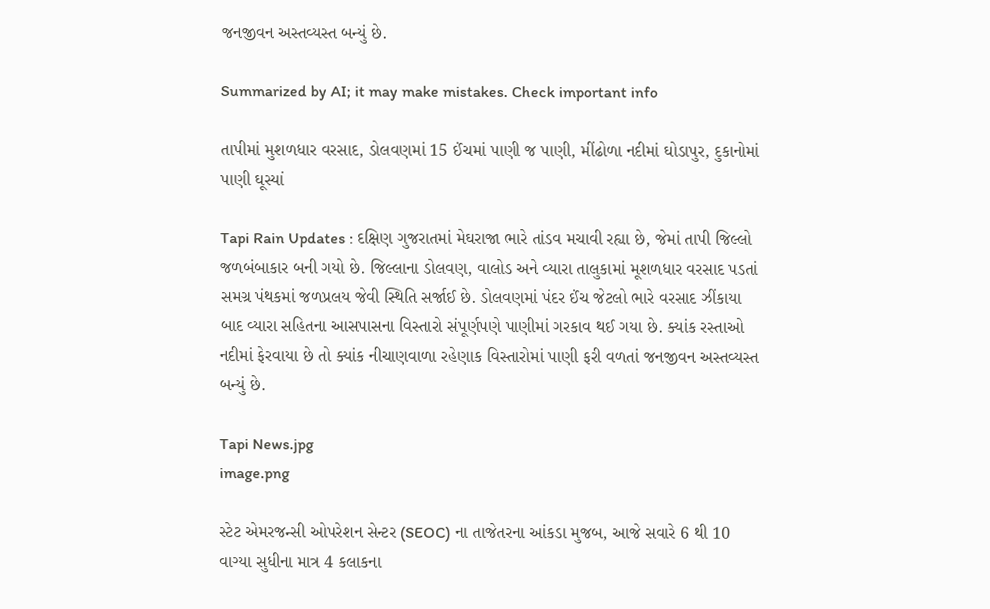જનજીવન અસ્તવ્યસ્ત બન્યું છે.

Summarized by AI; it may make mistakes. Check important info

તાપીમાં મુશળધાર વરસાદ, ડોલવણમાં 15 ઈંચમાં પાણી જ પાણી, મીંઢોળા નદીમાં ઘોડાપુર, દુકાનોમાં પાણી ઘૂસ્યાં

Tapi Rain Updates : દક્ષિણ ગુજરાતમાં મેઘરાજા ભારે તાંડવ મચાવી રહ્યા છે, જેમાં તાપી જિલ્લો જળબંબાકાર બની ગયો છે. જિલ્લાના ડોલવણ, વાલોડ અને વ્યારા તાલુકામાં મૂશળધાર વરસાદ પડતાં સમગ્ર પંથકમાં જળપ્રલય જેવી સ્થિતિ સર્જાઈ છે. ડોલવણમાં પંદર ઈંચ જેટલો ભારે વરસાદ ઝીંકાયા બાદ વ્યારા સહિતના આસપાસના વિસ્તારો સંપૂર્ણપણે પાણીમાં ગરકાવ થઈ ગયા છે. ક્યાંક રસ્તાઓ નદીમાં ફેરવાયા છે તો ક્યાંક નીચાણવાળા રહેણાક વિસ્તારોમાં પાણી ફરી વળતાં જનજીવન અસ્તવ્યસ્ત બન્યું છે.

Tapi News.jpg
image.png

સ્ટેટ એમરજન્સી ઓપરેશન સેન્ટર (SEOC) ના તાજેતરના આંકડા મુજબ, આજે સવારે 6 થી 10 વાગ્યા સુધીના માત્ર 4 કલાકના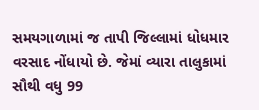સમયગાળામાં જ તાપી જિલ્લામાં ધોધમાર વરસાદ નોંધાયો છે. જેમાં વ્યારા તાલુકામાં સૌથી વધુ 99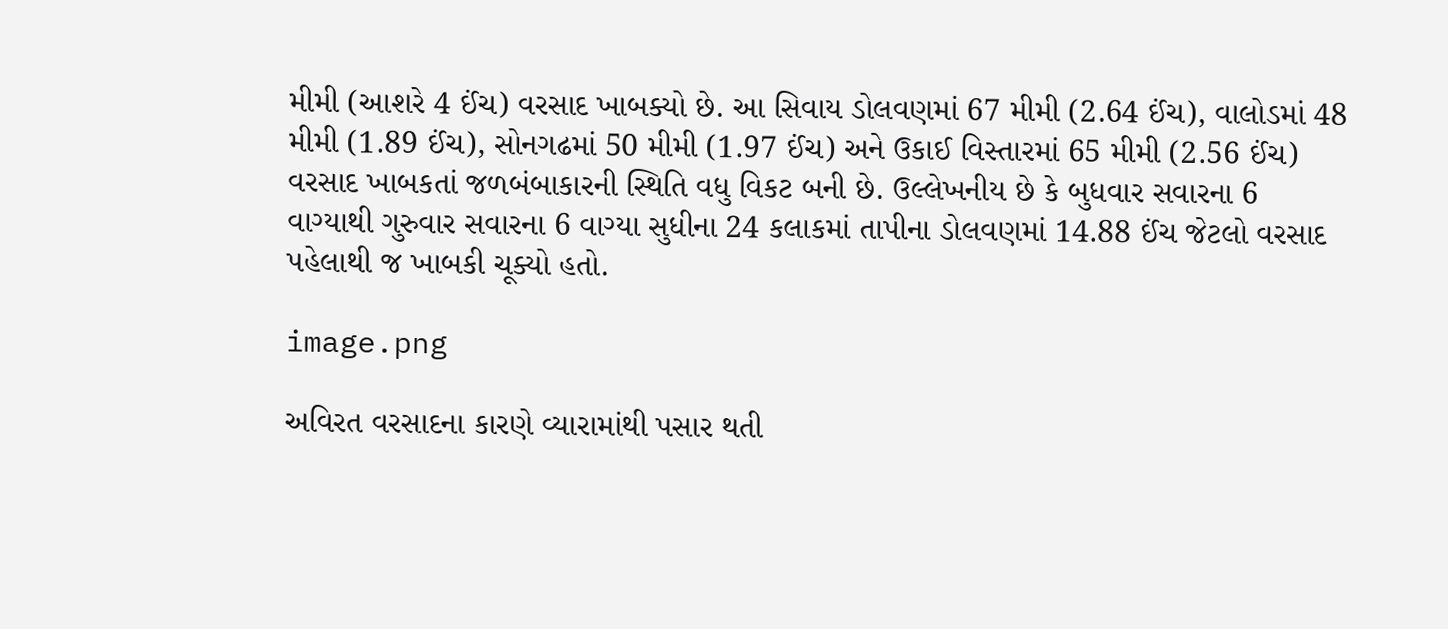મીમી (આશરે 4 ઈંચ) વરસાદ ખાબક્યો છે. આ સિવાય ડોલવણમાં 67 મીમી (2.64 ઈંચ), વાલોડમાં 48 મીમી (1.89 ઈંચ), સોનગઢમાં 50 મીમી (1.97 ઈંચ) અને ઉકાઈ વિસ્તારમાં 65 મીમી (2.56 ઈંચ) વરસાદ ખાબકતાં જળબંબાકારની સ્થિતિ વધુ વિકટ બની છે. ઉલ્લેખનીય છે કે બુધવાર સવારના 6 વાગ્યાથી ગુરુવાર સવારના 6 વાગ્યા સુધીના 24 કલાકમાં તાપીના ડોલવણમાં 14.88 ઈંચ જેટલો વરસાદ પહેલાથી જ ખાબકી ચૂક્યો હતો.

image.png

અવિરત વરસાદના કારણે વ્યારામાંથી પસાર થતી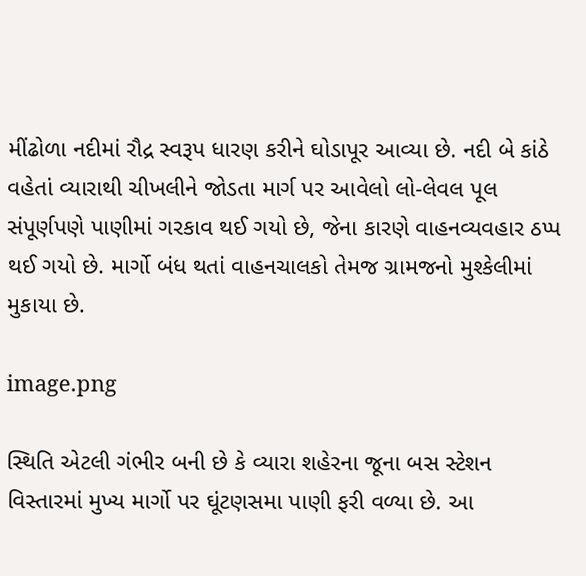મીંઢોળા નદીમાં રૌદ્ર સ્વરૂપ ધારણ કરીને ઘોડાપૂર આવ્યા છે. નદી બે કાંઠે વહેતાં વ્યારાથી ચીખલીને જોડતા માર્ગ પર આવેલો લો-લેવલ પૂલ સંપૂર્ણપણે પાણીમાં ગરકાવ થઈ ગયો છે, જેના કારણે વાહનવ્યવહાર ઠપ્પ થઈ ગયો છે. માર્ગો બંધ થતાં વાહનચાલકો તેમજ ગ્રામજનો મુશ્કેલીમાં મુકાયા છે.

image.png

સ્થિતિ એટલી ગંભીર બની છે કે વ્યારા શહેરના જૂના બસ સ્ટેશન વિસ્તારમાં મુખ્ય માર્ગો પર ઘૂંટણસમા પાણી ફરી વળ્યા છે. આ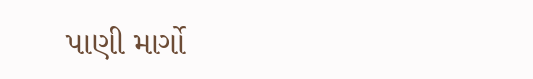પાણી માર્ગો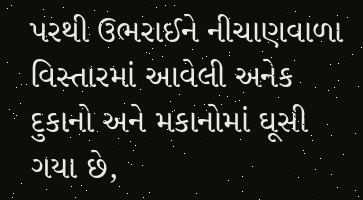પરથી ઉભરાઈને નીચાણવાળા વિસ્તારમાં આવેલી અનેક દુકાનો અને મકાનોમાં ઘૂસી ગયા છે,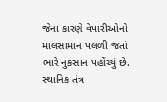જેના કારણે વેપારીઓનો માલસામાન પલળી જતાં ભારે નુકસાન પહોંચ્યું છે. સ્થાનિક તંત્ર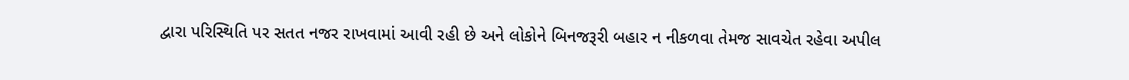દ્વારા પરિસ્થિતિ પર સતત નજર રાખવામાં આવી રહી છે અને લોકોને બિનજરૂરી બહાર ન નીકળવા તેમજ સાવચેત રહેવા અપીલ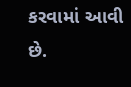કરવામાં આવી છે.